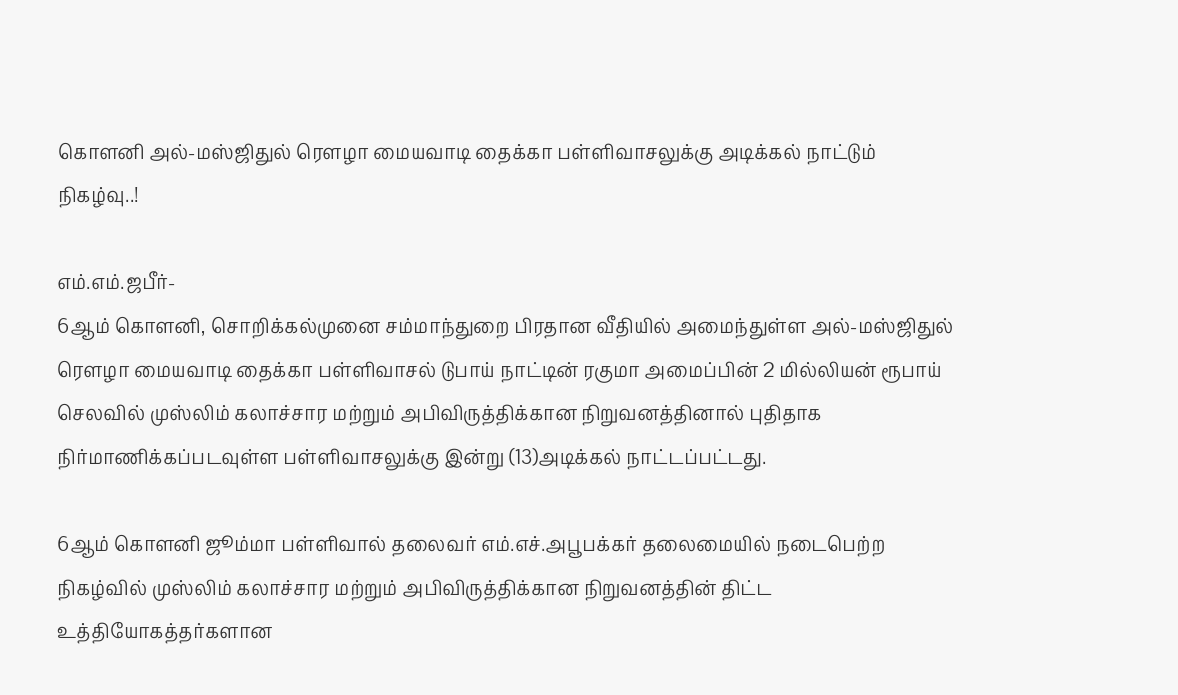கொளனி அல்-மஸ்ஜிதுல் ரௌழா மையவாடி தைக்கா பள்ளிவாசலுக்கு அடிக்கல் நாட்டும் நிகழ்வு..!

எம்.எம்.ஜபீர்-
6ஆம் கொளனி, சொறிக்கல்முனை சம்மாந்துறை பிரதான வீதியில் அமைந்துள்ள அல்-மஸ்ஜிதுல் ரௌழா மையவாடி தைக்கா பள்ளிவாசல் டுபாய் நாட்டின் ரகுமா அமைப்பின் 2 மில்லியன் ரூபாய் செலவில் முஸ்லிம் கலாச்சார மற்றும் அபிவிருத்திக்கான நிறுவனத்தினால் புதிதாக நிர்மாணிக்கப்படவுள்ள பள்ளிவாசலுக்கு இன்று (13)அடிக்கல் நாட்டப்பட்டது.

6ஆம் கொளனி ஜூம்மா பள்ளிவால் தலைவர் எம்.எச்.அபூபக்கர் தலைமையில் நடைபெற்ற நிகழ்வில் முஸ்லிம் கலாச்சார மற்றும் அபிவிருத்திக்கான நிறுவனத்தின் திட்ட உத்தியோகத்தர்களான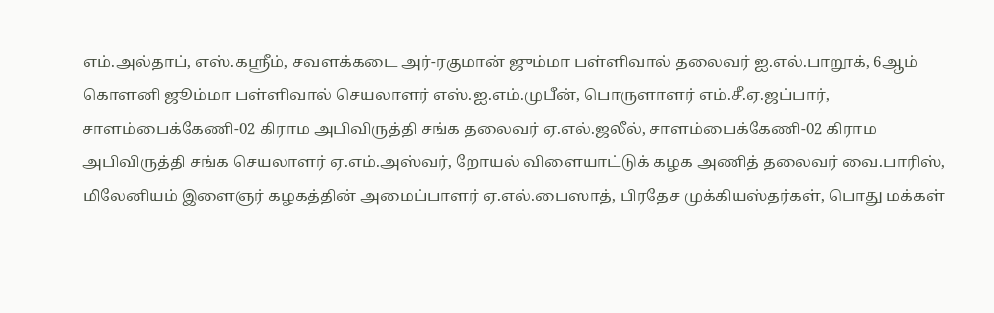எம்.அல்தாப், எஸ்.கஸ்ரீம், சவளக்கடை அர்-ரகுமான் ஜும்மா பள்ளிவால் தலைவர் ஐ.எல்.பாறூக், 6ஆம் கொளனி ஜூம்மா பள்ளிவால் செயலாளர் எஸ்.ஐ.எம்.முபீன், பொருளாளர் எம்.சீ.ஏ.ஜப்பார், சாளம்பைக்கேணி-02 கிராம அபிவிருத்தி சங்க தலைவர் ஏ.எல்.ஜலீல், சாளம்பைக்கேணி-02 கிராம அபிவிருத்தி சங்க செயலாளர் ஏ.எம்.அஸ்வர், றோயல் விளையாட்டுக் கழக அணித் தலைவர் வை.பாரிஸ், மிலேனியம் இளைஞர் கழகத்தின் அமைப்பாளர் ஏ.எல்.பைஸாத், பிரதேச முக்கியஸ்தர்கள், பொது மக்கள்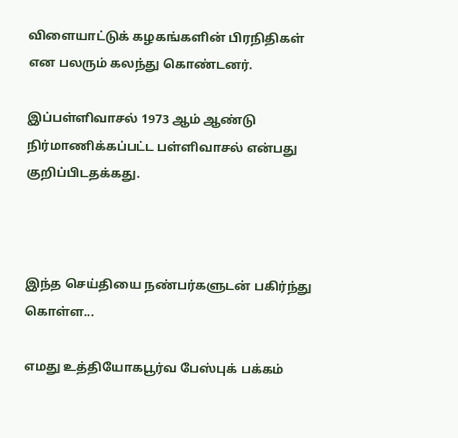விளையாட்டுக் கழகங்களின் பிரநிதிகள் என பலரும் கலந்து கொண்டனர்.

இப்பள்ளிவாசல் 1973 ஆம் ஆண்டு நிர்மாணிக்கப்பட்ட பள்ளிவாசல் என்பது குறிப்பிடதக்கது.



இந்த செய்தியை நண்பர்களுடன் பகிர்ந்து கொள்ள...

எமது உத்தியோகபூர்வ பேஸ்புக் பக்கம்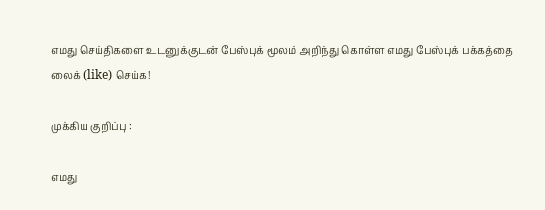எமது செய்திகளை உடனுக்குடன் பேஸ்புக் மூலம் அறிந்து கொள்ள எமது பேஸ்புக் பக்கத்தை லைக் (like) செய்க!

முக்கிய குறிப்பு :

எமது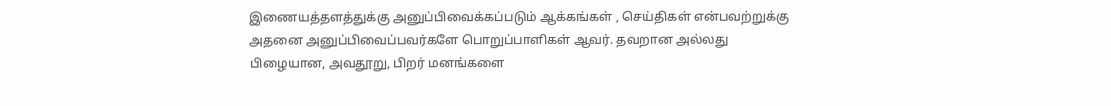இணையத்தளத்துக்கு அனுப்பிவைக்கப்படும் ஆக்கங்கள் , செய்திகள் என்பவற்றுக்கு அதனை அனுப்பிவைப்பவர்களே பொறுப்பாளிகள் ஆவர். தவறான அல்லது பிழையான, அவதூறு, பிறர் மனங்களை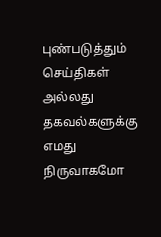புண்படுத்தும் செய்திகள் அல்லது தகவல்களுக்கு எமது நிருவாகமோ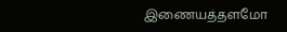இணையத்தளமோ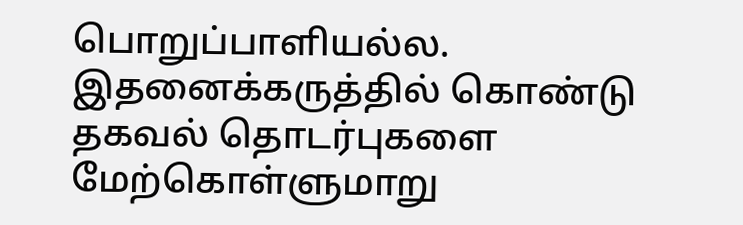பொறுப்பாளியல்ல. இதனைக்கருத்தில் கொண்டு தகவல் தொடர்புகளை மேற்கொள்ளுமாறு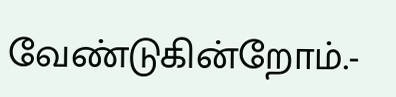வேண்டுகின்றோம்.-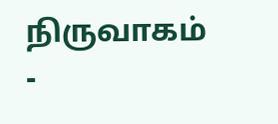நிருவாகம் -